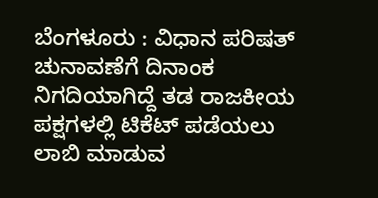ಬೆಂಗಳೂರು : ವಿಧಾನ ಪರಿಷತ್ ಚುನಾವಣೆಗೆ ದಿನಾಂಕ ನಿಗದಿಯಾಗಿದ್ದೆ ತಡ ರಾಜಕೀಯ ಪಕ್ಷಗಳಲ್ಲಿ ಟಿಕೆಟ್ ಪಡೆಯಲು ಲಾಬಿ ಮಾಡುವ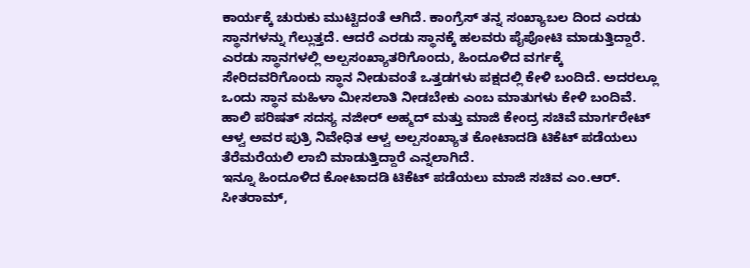ಕಾರ್ಯಕ್ಕೆ ಚುರುಕು ಮುಟ್ಟಿದಂತೆ ಆಗಿದೆ. ಕಾಂಗ್ರೆಸ್ ತನ್ನ ಸಂಖ್ಯಾಬಲ ದಿಂದ ಎರಡು ಸ್ಥಾನಗಳನ್ನು ಗೆಲ್ಲುತ್ತದೆ. ಆದರೆ ಎರಡು ಸ್ಥಾನಕ್ಕೆ ಹಲವರು ಪೈಪೋಟಿ ಮಾಡುತ್ತಿದ್ದಾರೆ.
ಎರಡು ಸ್ಥಾನಗಳಲ್ಲಿ ಅಲ್ಪಸಂಖ್ಯಾತರಿಗೊಂದು, ಹಿಂದೂಳಿದ ವರ್ಗಕ್ಕೆ ಸೇರಿದವರಿಗೊಂದು ಸ್ಥಾನ ನೀಡುವಂತೆ ಒತ್ತಡಗಳು ಪಕ್ಷದಲ್ಲಿ ಕೇಳಿ ಬಂದಿದೆ. ಅದರಲ್ಲೂ ಒಂದು ಸ್ಥಾನ ಮಹಿಳಾ ಮೀಸಲಾತಿ ನೀಡಬೇಕು ಎಂಬ ಮಾತುಗಳು ಕೇಳಿ ಬಂದಿವೆ.
ಹಾಲಿ ಪರಿಷತ್ ಸದಸ್ಯ ನಜೀರ್ ಅಹ್ಮದ್ ಮತ್ತು ಮಾಜಿ ಕೇಂದ್ರ ಸಚಿವೆ ಮಾರ್ಗರೇಟ್ ಆಳ್ವ ಅವರ ಪುತ್ರಿ ನಿವೇಧಿತ ಆಳ್ವ ಅಲ್ಪಸಂಖ್ಯಾತ ಕೋಟಾದಡಿ ಟಿಕೆಟ್ ಪಡೆಯಲು ತೆರೆಮರೆಯಲಿ ಲಾಬಿ ಮಾಡುತ್ತಿದ್ದಾರೆ ಎನ್ನಲಾಗಿದೆ.
ಇನ್ನೂ ಹಿಂದೂಳಿದ ಕೋಟಾದಡಿ ಟಿಕೆಟ್ ಪಡೆಯಲು ಮಾಜಿ ಸಚಿವ ಎಂ.ಆರ್. ಸೀತರಾಮ್,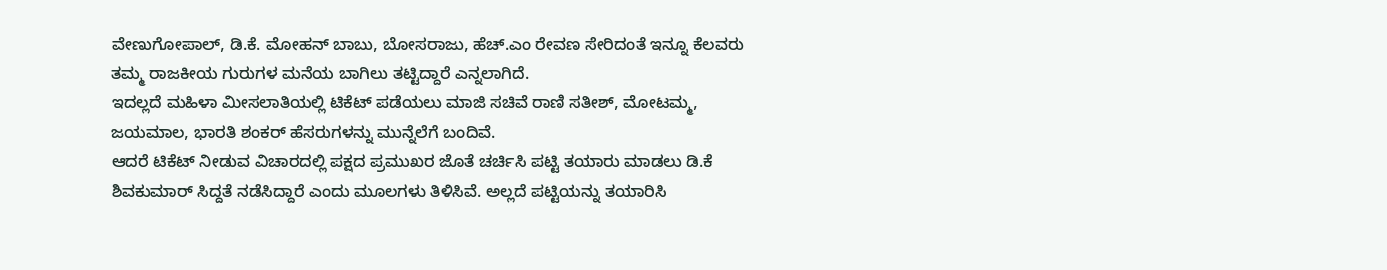ವೇಣುಗೋಪಾಲ್, ಡಿ.ಕೆ. ಮೋಹನ್ ಬಾಬು, ಬೋಸರಾಜು, ಹೆಚ್.ಎಂ ರೇವಣ ಸೇರಿದಂತೆ ಇನ್ನೂ ಕೆಲವರು ತಮ್ಮ ರಾಜಕೀಯ ಗುರುಗಳ ಮನೆಯ ಬಾಗಿಲು ತಟ್ಟಿದ್ದಾರೆ ಎನ್ನಲಾಗಿದೆ.
ಇದಲ್ಲದೆ ಮಹಿಳಾ ಮೀಸಲಾತಿಯಲ್ಲಿ ಟಿಕೆಟ್ ಪಡೆಯಲು ಮಾಜಿ ಸಚಿವೆ ರಾಣಿ ಸತೀಶ್, ಮೋಟಮ್ಮ, ಜಯಮಾಲ, ಭಾರತಿ ಶಂಕರ್ ಹೆಸರುಗಳನ್ನು ಮುನ್ನೆಲೆಗೆ ಬಂದಿವೆ.
ಆದರೆ ಟಿಕೆಟ್ ನೀಡುವ ವಿಚಾರದಲ್ಲಿ ಪಕ್ಷದ ಪ್ರಮುಖರ ಜೊತೆ ಚರ್ಚಿಸಿ ಪಟ್ಟಿ ತಯಾರು ಮಾಡಲು ಡಿ.ಕೆ ಶಿವಕುಮಾರ್ ಸಿದ್ದತೆ ನಡೆಸಿದ್ದಾರೆ ಎಂದು ಮೂಲಗಳು ತಿಳಿಸಿವೆ. ಅಲ್ಲದೆ ಪಟ್ಟಿಯನ್ನು ತಯಾರಿಸಿ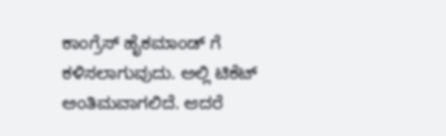ಕಾಂಗ್ರೆಸ್ ಹೈಕಮಾಂಡ್ ಗೆ ಕಳಿಸಲಾಗುವುದು. ಅಲ್ಲಿ ಟಿಕೆಟ್ ಅಂತಿಮವಾಗಲಿದೆ. ಆದರೆ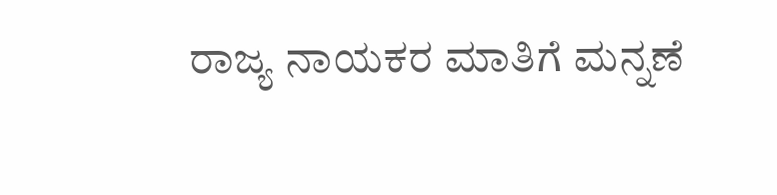ರಾಜ್ಯ ನಾಯಕರ ಮಾತಿಗೆ ಮನ್ನಣೆ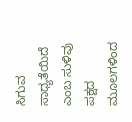ಸಿಗುವ ಸಾಧ್ಯತೆಯಿದೆ ಎಂಬ ಸುಳಿವು ಪಕ್ಷದ ಮೂಲಗಳಿಂದ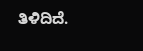ತಿಳಿದಿದೆ.